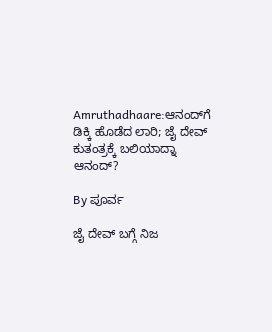Amruthadhaare:ಆನಂದ್‌ಗೆ ಡಿಕ್ಕಿ ಹೊಡೆದ ಲಾರಿ; ಜೈ ದೇವ್ ಕುತಂತ್ರಕ್ಕೆ ಬಲಿಯಾದ್ನಾ ಆನಂದ್?

By ಪೂರ್ವ

ಜೈ ದೇವ್ ಬಗ್ಗೆ ನಿಜ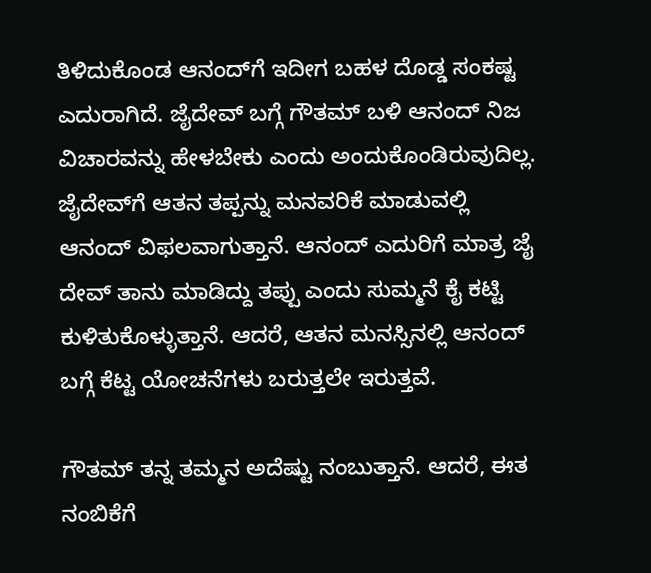ತಿಳಿದುಕೊಂಡ ಆನಂದ್‌ಗೆ ಇದೀಗ ಬಹಳ ದೊಡ್ಡ ಸಂಕಷ್ಟ ಎದುರಾಗಿದೆ. ಜೈದೇವ್ ಬಗ್ಗೆ ಗೌತಮ್ ಬಳಿ ಆನಂದ್ ನಿಜ ವಿಚಾರವನ್ನು ಹೇಳಬೇಕು ಎಂದು ಅಂದುಕೊಂಡಿರುವುದಿಲ್ಲ. ಜೈದೇವ್‌ಗೆ ಆತನ ತಪ್ಪನ್ನು ಮನವರಿಕೆ ಮಾಡುವಲ್ಲಿ ಆನಂದ್ ವಿಫಲವಾಗುತ್ತಾನೆ. ಆನಂದ್‌ ಎದುರಿಗೆ ಮಾತ್ರ ಜೈ ದೇವ್ ತಾನು ಮಾಡಿದ್ದು ತಪ್ಪು ಎಂದು ಸುಮ್ಮನೆ ಕೈ ಕಟ್ಟಿ ಕುಳಿತುಕೊಳ್ಳುತ್ತಾನೆ. ಆದರೆ, ಆತನ ಮನಸ್ಸಿನಲ್ಲಿ ಆನಂದ್ ಬಗ್ಗೆ ಕೆಟ್ಟ ಯೋಚನೆಗಳು ಬರುತ್ತಲೇ ಇರುತ್ತವೆ.

ಗೌತಮ್ ತನ್ನ ತಮ್ಮನ ಅದೆಷ್ಟು ನಂಬುತ್ತಾನೆ. ಆದರೆ, ಈತ ನಂಬಿಕೆಗೆ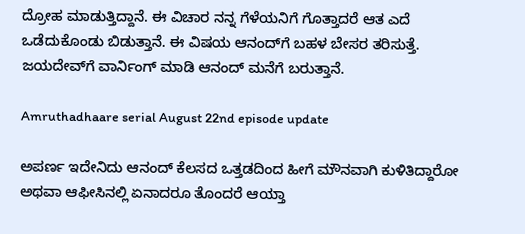ದ್ರೋಹ ಮಾಡುತ್ತಿದ್ದಾನೆ. ಈ ವಿಚಾರ ನನ್ನ ಗೆಳೆಯನಿಗೆ ಗೊತ್ತಾದರೆ ಆತ ಎದೆ ಒಡೆದುಕೊಂಡು ಬಿಡುತ್ತಾನೆ. ಈ ವಿಷಯ ಆನಂದ್‌ಗೆ ಬಹಳ ಬೇಸರ ತರಿಸುತ್ತೆ. ಜಯದೇವ್‌ಗೆ ವಾರ್ನಿಂಗ್ ಮಾಡಿ ಆನಂದ್ ಮನೆಗೆ ಬರುತ್ತಾನೆ.

Amruthadhaare serial August 22nd episode update

ಅಪರ್ಣ ಇದೇನಿದು ಆನಂದ್ ಕೆಲಸದ ಒತ್ತಡದಿಂದ ಹೀಗೆ ಮೌನವಾಗಿ ಕುಳಿತಿದ್ದಾರೋ ಅಥವಾ ಆಫೀಸಿನಲ್ಲಿ ಏನಾದರೂ ತೊಂದರೆ ಆಯ್ತಾ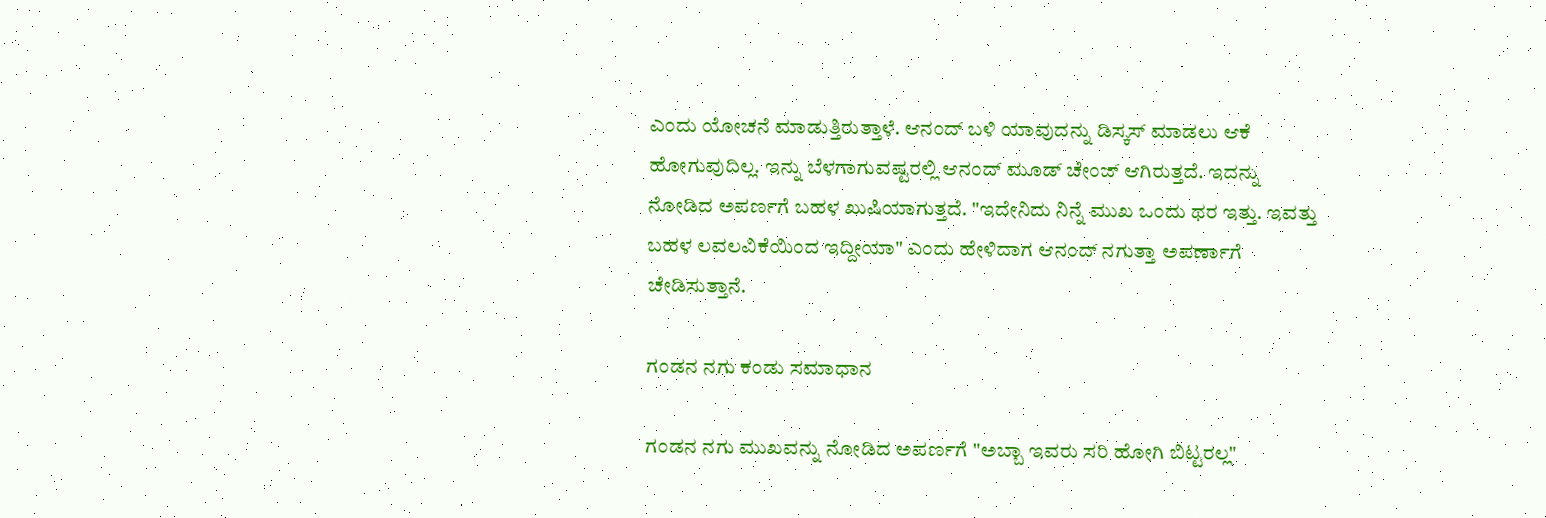ಎಂದು ಯೋಚನೆ ಮಾಡುತ್ತಿರುತ್ತಾಳೆ. ಆನಂದ್ ಬಳಿ ಯಾವುದನ್ನು ಡಿಸ್ಕಸ್ ಮಾಡಲು ಆಕೆ ಹೋಗುವುದಿಲ್ಲ. ಇನ್ನು ಬೆಳಗಾಗುವಷ್ಟರಲ್ಲಿ ಆನಂದ್ ಮೂಡ್ ಚೇಂಜ್ ಆಗಿರುತ್ತದೆ. ಇದನ್ನು ನೋಡಿದ ಅಪರ್ಣಗೆ ಬಹಳ ಖುಷಿಯಾಗುತ್ತದೆ. "ಇದೇನಿದು ನಿನ್ನೆ ಮುಖ ಒಂದು ಥರ ಇತ್ತು. ಇವತ್ತು ಬಹಳ ಲವಲವಿಕೆಯಿಂದ ಇದ್ದೀಯಾ" ಎಂದು ಹೇಳಿದಾಗ ಆನಂದ್ ನಗುತ್ತಾ ಅಪರ್ಣಾಗೆ ಚೇಡಿಸುತ್ತಾನೆ.

ಗಂಡನ ನಗು ಕಂಡು ಸಮಾಧಾನ

ಗಂಡನ ನಗು ಮುಖವನ್ನು ನೋಡಿದ ಅಪರ್ಣಗೆ "ಅಬ್ಬಾ ಇವರು ಸರಿ ಹೋಗಿ ಬಿಟ್ಟರಲ್ಲ"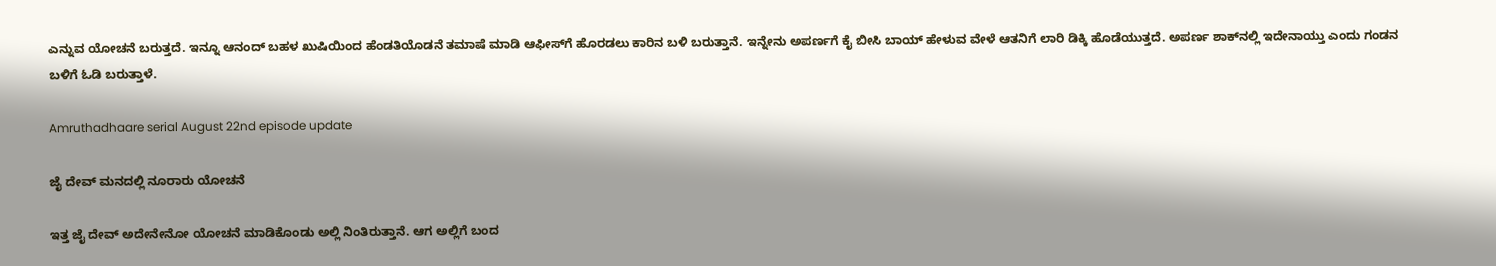ಎನ್ನುವ ಯೋಚನೆ ಬರುತ್ತದೆ. ಇನ್ನೂ ಆನಂದ್ ಬಹಳ ಖುಷಿಯಿಂದ ಹೆಂಡತಿಯೊಡನೆ ತಮಾಷೆ ಮಾಡಿ ಆಫೀಸ್‌ಗೆ ಹೊರಡಲು ಕಾರಿನ ಬಳಿ ಬರುತ್ತಾನೆ. ಇನ್ನೇನು ಅಪರ್ಣಗೆ ಕೈ ಬೀಸಿ ಬಾಯ್ ಹೇಳುವ ವೇಳೆ ಆತನಿಗೆ ಲಾರಿ ಡಿಕ್ಕಿ ಹೊಡೆಯುತ್ತದೆ. ಅಪರ್ಣ ಶಾಕ್‌ನಲ್ಲಿ ಇದೇನಾಯ್ತು ಎಂದು ಗಂಡನ ಬಳಿಗೆ ಓಡಿ ಬರುತ್ತಾಳೆ.

Amruthadhaare serial August 22nd episode update

ಜೈ ದೇವ್ ಮನದಲ್ಲಿ ನೂರಾರು ಯೋಚನೆ

ಇತ್ತ ಜೈ ದೇವ್ ಅದೇನೇನೋ ಯೋಚನೆ ಮಾಡಿಕೊಂಡು ಅಲ್ಲಿ ನಿಂತಿರುತ್ತಾನೆ. ಆಗ ಅಲ್ಲಿಗೆ ಬಂದ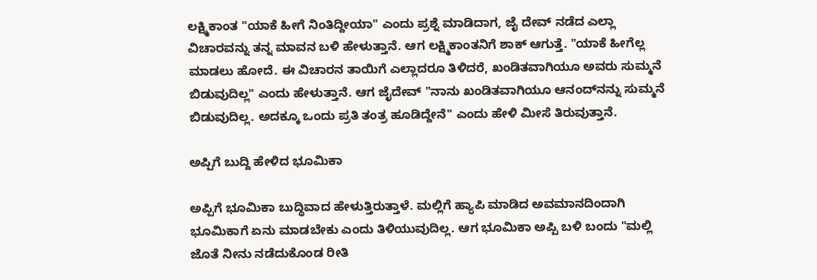ಲಕ್ಷ್ಮಿಕಾಂತ "ಯಾಕೆ ಹೀಗೆ ನಿಂತಿದ್ದೀಯಾ" ಎಂದು ಪ್ರಶ್ನೆ ಮಾಡಿದಾಗ, ಜೈ ದೇವ್ ನಡೆದ ಎಲ್ಲಾ ವಿಚಾರವನ್ನು ತನ್ನ ಮಾವನ ಬಳಿ ಹೇಳುತ್ತಾನೆ. ಆಗ ಲಕ್ಷ್ಮಿಕಾಂತನಿಗೆ ಶಾಕ್ ಆಗುತ್ತೆ. "ಯಾಕೆ ಹೀಗೆಲ್ಲ ಮಾಡಲು ಹೋದೆ. ಈ ವಿಚಾರನ ತಾಯಿಗೆ ಎಲ್ಲಾದರೂ ತಿಳಿದರೆ, ಖಂಡಿತವಾಗಿಯೂ ಅವರು ಸುಮ್ಮನೆ ಬಿಡುವುದಿಲ್ಲ" ಎಂದು ಹೇಳುತ್ತಾನೆ. ಆಗ ಜೈದೇವ್ "ನಾನು ಖಂಡಿತವಾಗಿಯೂ ಆನಂದ್‌ನನ್ನು ಸುಮ್ಮನೆ ಬಿಡುವುದಿಲ್ಲ. ಅದಕ್ಕೂ ಒಂದು ಪ್ರತಿ ತಂತ್ರ ಹೂಡಿದ್ದೇನೆ" ಎಂದು ಹೇಳಿ ಮೀಸೆ ತಿರುವುತ್ತಾನೆ.

ಅಪ್ಪಿಗೆ ಬುದ್ದಿ ಹೇಳಿದ ಭೂಮಿಕಾ

ಅಪ್ಪಿಗೆ ಭೂಮಿಕಾ ಬುದ್ಧಿವಾದ ಹೇಳುತ್ತಿರುತ್ತಾಳೆ. ಮಲ್ಲಿಗೆ ಹ್ಯಾಪಿ ಮಾಡಿದ ಅವಮಾನದಿಂದಾಗಿ ಭೂಮಿಕಾಗೆ ಏನು ಮಾಡಬೇಕು ಎಂದು ತಿಳಿಯುವುದಿಲ್ಲ. ಆಗ ಭೂಮಿಕಾ ಅಪ್ಪಿ ಬಳಿ ಬಂದು "ಮಲ್ಲಿ ಜೊತೆ ನೀನು ನಡೆದುಕೊಂಡ ರೀತಿ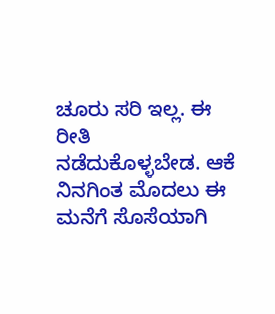ಚೂರು ಸರಿ ಇಲ್ಲ. ಈ ರೀತಿ ನಡೆದುಕೊಳ್ಳಬೇಡ. ಆಕೆ ನಿನಗಿಂತ ಮೊದಲು ಈ ಮನೆಗೆ ಸೊಸೆಯಾಗಿ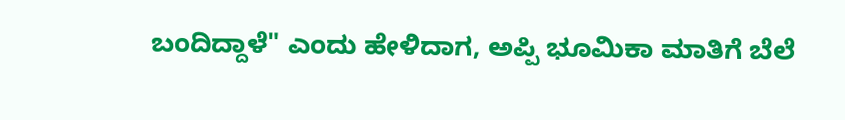ಬಂದಿದ್ದಾಳೆ" ಎಂದು ಹೇಳಿದಾಗ, ಅಪ್ಪಿ ಭೂಮಿಕಾ ಮಾತಿಗೆ ಬೆಲೆ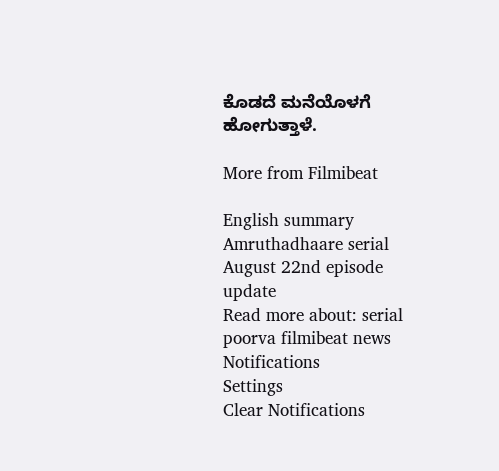ಕೊಡದೆ ಮನೆಯೊಳಗೆ ಹೋಗುತ್ತಾಳೆ.

More from Filmibeat

English summary
Amruthadhaare serial August 22nd episode update
Read more about: serial poorva filmibeat news
Notifications
Settings
Clear Notifications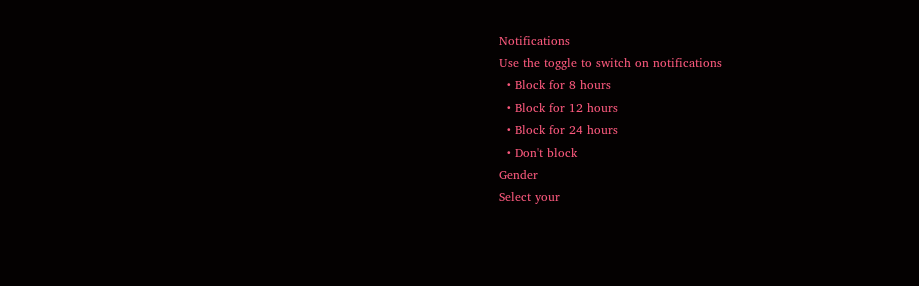Notifications
Use the toggle to switch on notifications
  • Block for 8 hours
  • Block for 12 hours
  • Block for 24 hours
  • Don't block
Gender
Select your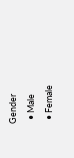Gender
  • Male
  • Female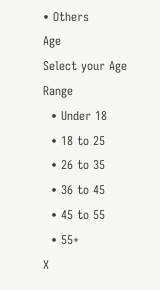• Others
Age
Select your Age Range
  • Under 18
  • 18 to 25
  • 26 to 35
  • 36 to 45
  • 45 to 55
  • 55+
X